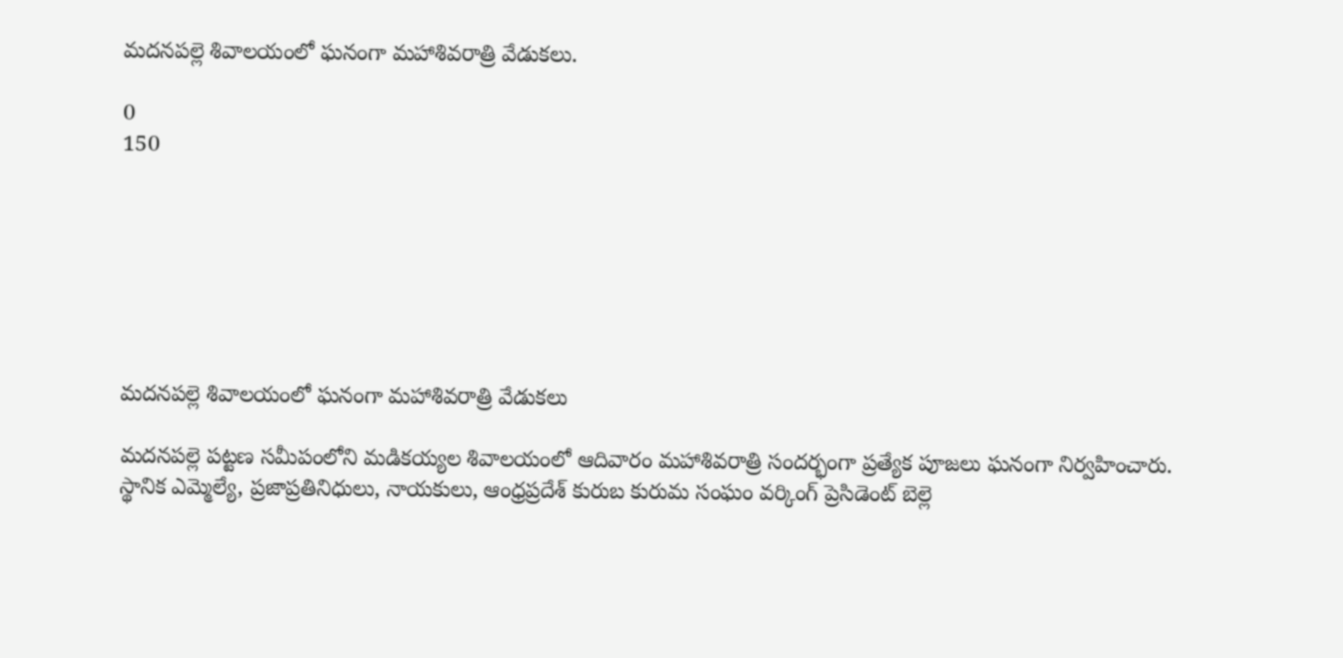మదనపల్లె శివాలయంలో ఘనంగా మహాశివరాత్రి వేడుకలు.

0
150







మదనపల్లె శివాలయంలో ఘనంగా మహాశివరాత్రి వేడుకలు

మదనపల్లె పట్టణ సమీపంలోని మడికయ్యల శివాలయంలో ఆదివారం మహాశివరాత్రి సందర్భంగా ప్రత్యేక పూజలు ఘనంగా నిర్వహించారు. స్థానిక ఎమ్మెల్యే, ప్రజాప్రతినిధులు, నాయకులు, ఆంధ్రప్రదేశ్ కురుబ కురుమ సంఘం వర్కింగ్ ప్రెసిడెంట్ బెల్లె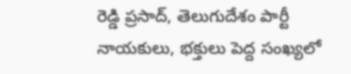రెడ్డి ప్రసాద్, తెలుగుదేశం పార్టీ నాయకులు, భక్తులు పెద్ద సంఖ్యలో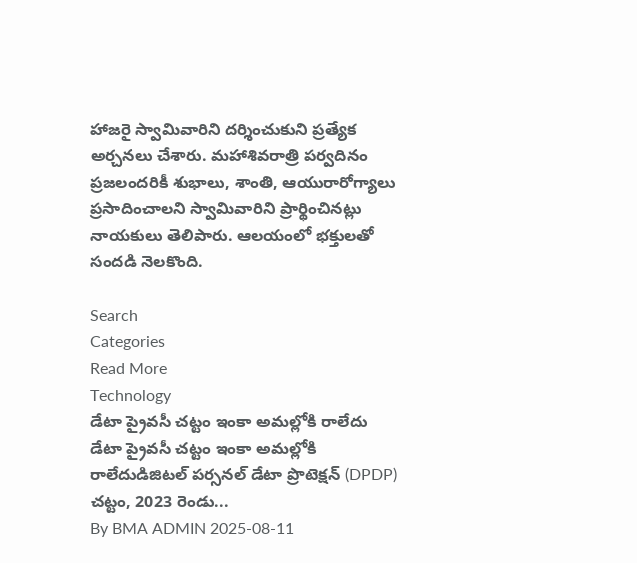హాజరై స్వామివారిని దర్శించుకుని ప్రత్యేక అర్చనలు చేశారు. మహాశివరాత్రి పర్వదినం ప్రజలందరికీ శుభాలు, శాంతి, ఆయురారోగ్యాలు ప్రసాదించాలని స్వామివారిని ప్రార్థించినట్లు నాయకులు తెలిపారు. ఆలయంలో భక్తులతో సందడి నెలకొంది.

Search
Categories
Read More
Technology
డేటా ప్రైవసీ చట్టం ఇంకా అమల్లోకి రాలేదు
డేటా ప్రైవసీ చట్టం ఇంకా అమల్లోకి రాలేదుడిజిటల్ పర్సనల్ డేటా ప్రొటెక్షన్ (DPDP) చట్టం, 2023 రెండు...
By BMA ADMIN 2025-08-11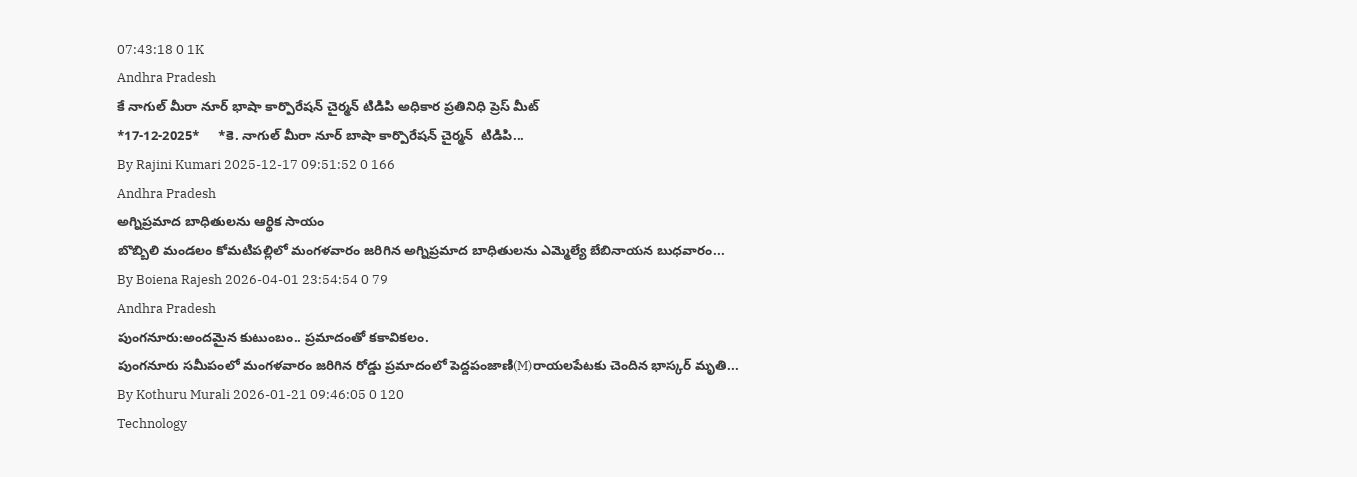07:43:18 0 1K
Andhra Pradesh
కే నాగుల్ మీరా నూర్ భాషా కార్పొరేషన్ చైర్మన్ టిడిపి అధికార ప్రతినిధి ప్రెస్ మీట్
*17-12-2025*     *కె. నాగుల్ మీరా నూర్ బాషా కార్పొరేషన్ చైర్మన్  టిడిపి...
By Rajini Kumari 2025-12-17 09:51:52 0 166
Andhra Pradesh
అగ్నిప్రమాద బాధితులను ఆర్థిక సాయం
బొబ్బిలి మండలం కోమటిపల్లిలో మంగళవారం జరిగిన అగ్నిప్రమాద బాధితులను ఎమ్మెల్యే బేబినాయన బుధవారం...
By Boiena Rajesh 2026-04-01 23:54:54 0 79
Andhra Pradesh
పుంగనూరు:అందమైన కుటుంబం.. ప్రమాదంతో కకావికలం.
పుంగనూరు సమీపంలో మంగళవారం జరిగిన రోడ్డు ప్రమాదంలో పెద్దపంజాణి(M)రాయలపేటకు చెందిన భాస్కర్ మృతి...
By Kothuru Murali 2026-01-21 09:46:05 0 120
Technology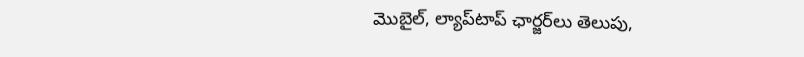మొబైల్, ల్యాప్‌టాప్ ఛార్జర్‌లు తెలుపు,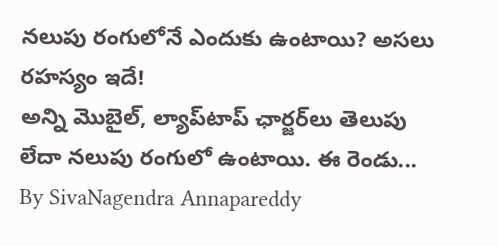నలుపు రంగులోనే ఎందుకు ఉంటాయి? అసలు రహస్యం ఇదే!
అన్ని మొబైల్, ల్యాప్‌టాప్ ఛార్జర్‌లు తెలుపు లేదా నలుపు రంగులో ఉంటాయి. ఈ రెండు...
By SivaNagendra Annapareddy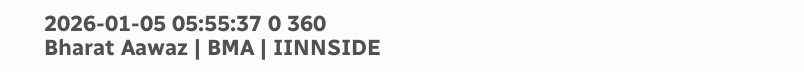2026-01-05 05:55:37 0 360
Bharat Aawaz | BMA | IINNSIDE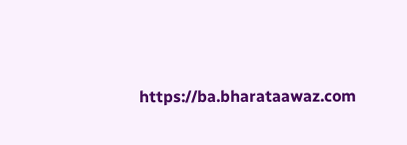https://ba.bharataawaz.com